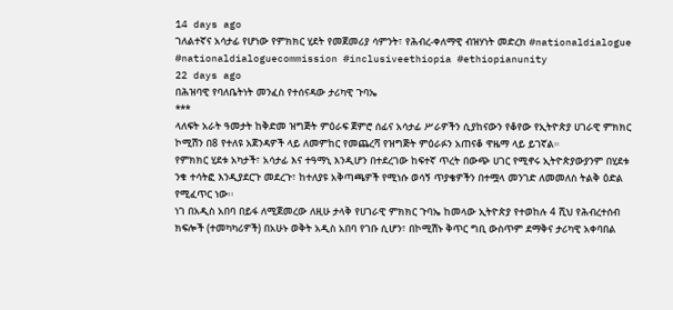14 days ago
ገለልተኛና አሳታፊ የሆነው የምክክር ሂደት የመጀመሪያ ሳምንት፣ የሕብረ-ቀለማዊ ብዝሃነት መድረክ #nationaldialogue #nationaldialoguecommission #inclusiveethiopia #ethiopianunity
22 days ago
በሕዝባዊ የባለቤትነት መንፈስ የተሰናዳው ታሪካዊ ጉባኤ
***
ላለፍት አራት ዓመታት ከቅድመ ዝግጅት ምዕራፍ ጀምሮ ሰፊና አሳታፊ ሥራዎችን ሲያከናውን የቆየው የኢትዮጵያ ሀገራዊ ምክክር ኮሚሽን በ8 የተለዩ አጀንዳዎች ላይ ለመምከር የመጨረሻ የዝግጅት ምዕራፉን አጠናቆ ዋዜማ ላይ ይገኛል።
የምክክር ሂደቱ አካታች፣ አሳታፊ እና ተዓማኒ እንዲሆን በተደረገው ከፍተኛ ጥረት በውጭ ሀገር የሚኖሩ ኢትዮጵያውያንም በሂደቱ ንቁ ተሳትፎ እንዲያደርጉ መደረጉ፣ ከተለያዩ አቅጣጫዎች የሚነሱ ወሳኝ ጥያቄዎችን በተሟላ መንገድ ለመመለስ ትልቅ ዕድል የሚፈጥር ነው፡፡
ነገ በአዲስ አበባ በይፋ ለሚጀመረው ለዚሁ ታላቅ የሀገራዊ ምክክር ጉባኤ ከመላው ኢትዮጵያ የተወከሉ 4 ሺህ የሕብረተሰብ ክፍሎች (ተመካካሪዎች) በአሁኑ ወቅት አዲስ አበባ የገቡ ሲሆን፣ በኮሚሽኑ ቅጥር ግቢ ውስጥም ደማቅና ታሪካዊ አቀባበል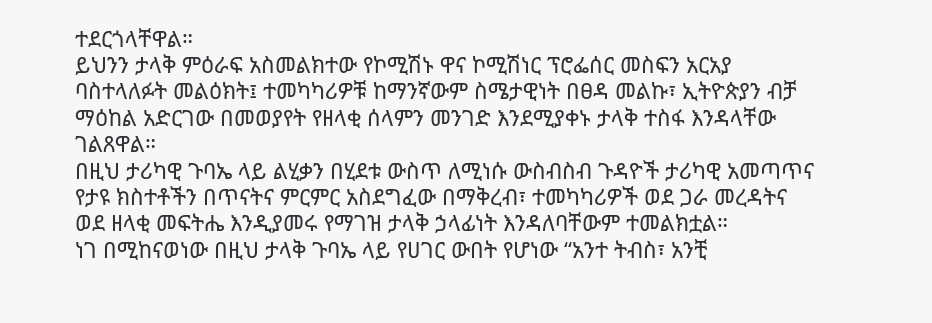ተደርጎላቸዋል።
ይህንን ታላቅ ምዕራፍ አስመልክተው የኮሚሽኑ ዋና ኮሚሽነር ፕሮፌሰር መስፍን አርአያ ባስተላለፉት መልዕክት፤ ተመካካሪዎቹ ከማንኛውም ስሜታዊነት በፀዳ መልኩ፣ ኢትዮጵያን ብቻ ማዕከል አድርገው በመወያየት የዘላቂ ሰላምን መንገድ እንደሚያቀኑ ታላቅ ተስፋ እንዳላቸው ገልጸዋል።
በዚህ ታሪካዊ ጉባኤ ላይ ልሂቃን በሂደቱ ውስጥ ለሚነሱ ውስብስብ ጉዳዮች ታሪካዊ አመጣጥና የታዩ ክስተቶችን በጥናትና ምርምር አስደግፈው በማቅረብ፣ ተመካካሪዎች ወደ ጋራ መረዳትና ወደ ዘላቂ መፍትሔ እንዲያመሩ የማገዝ ታላቅ ኃላፊነት እንዳለባቸውም ተመልክቷል።
ነገ በሚከናወነው በዚህ ታላቅ ጉባኤ ላይ የሀገር ውበት የሆነው “አንተ ትብስ፣ አንቺ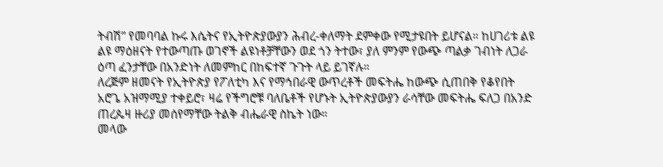ትብሽ” የመባባል ኩሩ እሴትና የኢትዮጵያውያን ሕብረ-ቀለማት ደምቀው የሚታዩበት ይሆናል። ከሀገሪቱ ልዩ ልዩ ማዕዘናት የተውጣጡ ወገኖች ልዩነቶቻቸውን ወደ ጎን ትተው፣ ያለ ምንም የውጭ ጣልቃ ገብነት ለጋራ ዕጣ ፈንታቸው በአንድነት ለመምከር በከፍተኛ ጉጉት ላይ ይገኛሉ።
ለረጅም ዘመናት የኢትዮጵያ የፖለቲካ እና የማኅበራዊ ውጥረቶች መፍትሔ ከውጭ ሲጠበቅ የቆየበት አሮጌ አዝማሚያ ተቀይሮ፣ ዛሬ የችግሮቹ ባለቤቶች የሆኑት ኢትዮጵያውያን ራሳቸው መፍትሔ ፍለጋ በአንድ ጠረጴዛ ዙሪያ መሰየማቸው ትልቅ ብሔራዊ ስኬት ነው።
መላው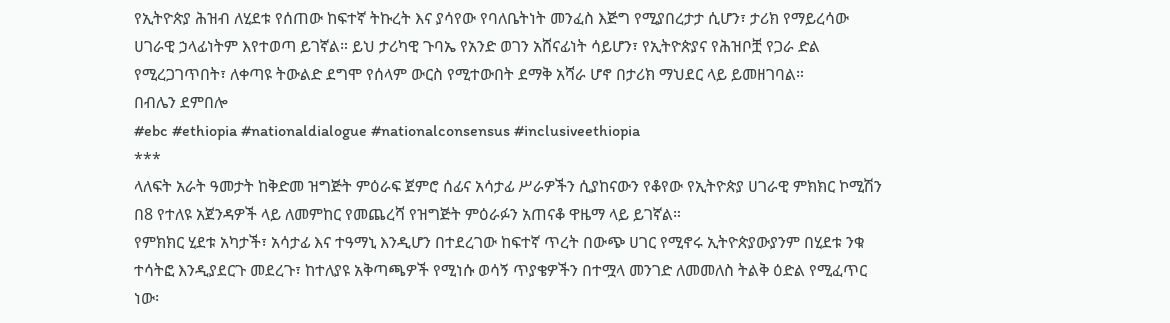የኢትዮጵያ ሕዝብ ለሂደቱ የሰጠው ከፍተኛ ትኩረት እና ያሳየው የባለቤትነት መንፈስ እጅግ የሚያበረታታ ሲሆን፣ ታሪክ የማይረሳው ሀገራዊ ኃላፊነትም እየተወጣ ይገኛል። ይህ ታሪካዊ ጉባኤ የአንድ ወገን አሸናፊነት ሳይሆን፣ የኢትዮጵያና የሕዝቦቿ የጋራ ድል የሚረጋገጥበት፣ ለቀጣዩ ትውልድ ደግሞ የሰላም ውርስ የሚተውበት ደማቅ አሻራ ሆኖ በታሪክ ማህደር ላይ ይመዘገባል።
በብሌን ደምበሎ
#ebc #ethiopia #nationaldialogue #nationalconsensus #inclusiveethiopia
***
ላለፍት አራት ዓመታት ከቅድመ ዝግጅት ምዕራፍ ጀምሮ ሰፊና አሳታፊ ሥራዎችን ሲያከናውን የቆየው የኢትዮጵያ ሀገራዊ ምክክር ኮሚሽን በ8 የተለዩ አጀንዳዎች ላይ ለመምከር የመጨረሻ የዝግጅት ምዕራፉን አጠናቆ ዋዜማ ላይ ይገኛል።
የምክክር ሂደቱ አካታች፣ አሳታፊ እና ተዓማኒ እንዲሆን በተደረገው ከፍተኛ ጥረት በውጭ ሀገር የሚኖሩ ኢትዮጵያውያንም በሂደቱ ንቁ ተሳትፎ እንዲያደርጉ መደረጉ፣ ከተለያዩ አቅጣጫዎች የሚነሱ ወሳኝ ጥያቄዎችን በተሟላ መንገድ ለመመለስ ትልቅ ዕድል የሚፈጥር ነው፡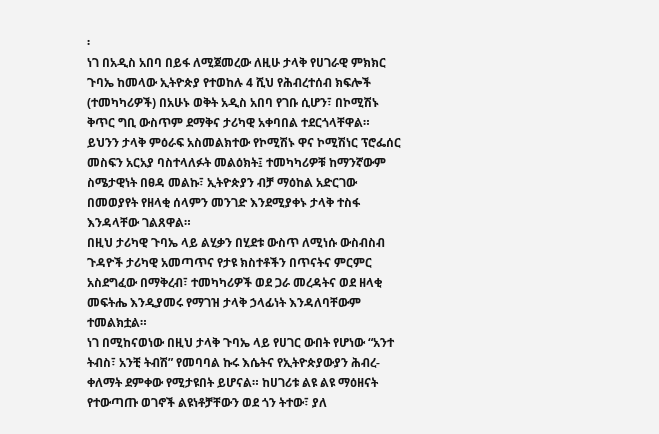፡
ነገ በአዲስ አበባ በይፋ ለሚጀመረው ለዚሁ ታላቅ የሀገራዊ ምክክር ጉባኤ ከመላው ኢትዮጵያ የተወከሉ 4 ሺህ የሕብረተሰብ ክፍሎች (ተመካካሪዎች) በአሁኑ ወቅት አዲስ አበባ የገቡ ሲሆን፣ በኮሚሽኑ ቅጥር ግቢ ውስጥም ደማቅና ታሪካዊ አቀባበል ተደርጎላቸዋል።
ይህንን ታላቅ ምዕራፍ አስመልክተው የኮሚሽኑ ዋና ኮሚሽነር ፕሮፌሰር መስፍን አርአያ ባስተላለፉት መልዕክት፤ ተመካካሪዎቹ ከማንኛውም ስሜታዊነት በፀዳ መልኩ፣ ኢትዮጵያን ብቻ ማዕከል አድርገው በመወያየት የዘላቂ ሰላምን መንገድ እንደሚያቀኑ ታላቅ ተስፋ እንዳላቸው ገልጸዋል።
በዚህ ታሪካዊ ጉባኤ ላይ ልሂቃን በሂደቱ ውስጥ ለሚነሱ ውስብስብ ጉዳዮች ታሪካዊ አመጣጥና የታዩ ክስተቶችን በጥናትና ምርምር አስደግፈው በማቅረብ፣ ተመካካሪዎች ወደ ጋራ መረዳትና ወደ ዘላቂ መፍትሔ እንዲያመሩ የማገዝ ታላቅ ኃላፊነት እንዳለባቸውም ተመልክቷል።
ነገ በሚከናወነው በዚህ ታላቅ ጉባኤ ላይ የሀገር ውበት የሆነው “አንተ ትብስ፣ አንቺ ትብሽ” የመባባል ኩሩ እሴትና የኢትዮጵያውያን ሕብረ-ቀለማት ደምቀው የሚታዩበት ይሆናል። ከሀገሪቱ ልዩ ልዩ ማዕዘናት የተውጣጡ ወገኖች ልዩነቶቻቸውን ወደ ጎን ትተው፣ ያለ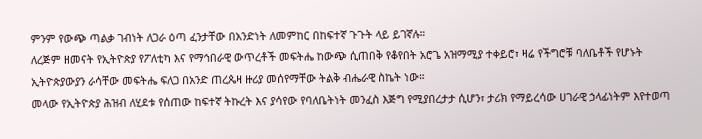ምንም የውጭ ጣልቃ ገብነት ለጋራ ዕጣ ፈንታቸው በአንድነት ለመምከር በከፍተኛ ጉጉት ላይ ይገኛሉ።
ለረጅም ዘመናት የኢትዮጵያ የፖለቲካ እና የማኅበራዊ ውጥረቶች መፍትሔ ከውጭ ሲጠበቅ የቆየበት አሮጌ አዝማሚያ ተቀይሮ፣ ዛሬ የችግሮቹ ባለቤቶች የሆኑት ኢትዮጵያውያን ራሳቸው መፍትሔ ፍለጋ በአንድ ጠረጴዛ ዙሪያ መሰየማቸው ትልቅ ብሔራዊ ስኬት ነው።
መላው የኢትዮጵያ ሕዝብ ለሂደቱ የሰጠው ከፍተኛ ትኩረት እና ያሳየው የባለቤትነት መንፈስ እጅግ የሚያበረታታ ሲሆን፣ ታሪክ የማይረሳው ሀገራዊ ኃላፊነትም እየተወጣ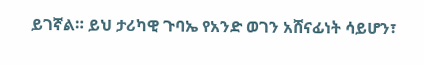ይገኛል። ይህ ታሪካዊ ጉባኤ የአንድ ወገን አሸናፊነት ሳይሆን፣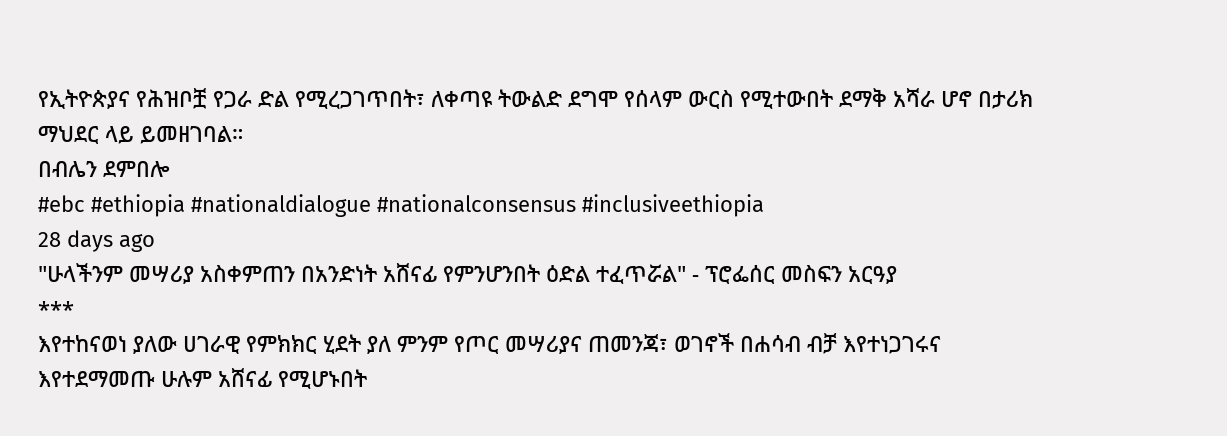የኢትዮጵያና የሕዝቦቿ የጋራ ድል የሚረጋገጥበት፣ ለቀጣዩ ትውልድ ደግሞ የሰላም ውርስ የሚተውበት ደማቅ አሻራ ሆኖ በታሪክ ማህደር ላይ ይመዘገባል።
በብሌን ደምበሎ
#ebc #ethiopia #nationaldialogue #nationalconsensus #inclusiveethiopia
28 days ago
"ሁላችንም መሣሪያ አስቀምጠን በአንድነት አሸናፊ የምንሆንበት ዕድል ተፈጥሯል" - ፕሮፌሰር መስፍን አርዓያ
***
እየተከናወነ ያለው ሀገራዊ የምክክር ሂደት ያለ ምንም የጦር መሣሪያና ጠመንጃ፣ ወገኖች በሐሳብ ብቻ እየተነጋገሩና እየተደማመጡ ሁሉም አሸናፊ የሚሆኑበት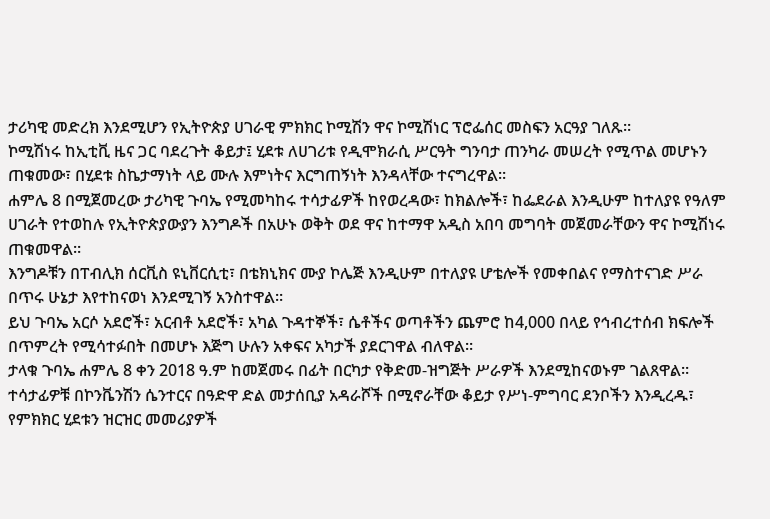ታሪካዊ መድረክ እንደሚሆን የኢትዮጵያ ሀገራዊ ምክክር ኮሚሽን ዋና ኮሚሽነር ፕሮፌሰር መስፍን አርዓያ ገለጹ።
ኮሚሽነሩ ከኢቲቪ ዜና ጋር ባደረጉት ቆይታ፤ ሂደቱ ለሀገሪቱ የዲሞክራሲ ሥርዓት ግንባታ ጠንካራ መሠረት የሚጥል መሆኑን ጠቁመው፣ በሂደቱ ስኬታማነት ላይ ሙሉ እምነትና እርግጠኝነት እንዳላቸው ተናግረዋል።
ሐምሌ 8 በሚጀመረው ታሪካዊ ጉባኤ የሚመካከሩ ተሳታፊዎች ከየወረዳው፣ ከክልሎች፣ ከፌደራል እንዲሁም ከተለያዩ የዓለም ሀገራት የተወከሉ የኢትዮጵያውያን እንግዶች በአሁኑ ወቅት ወደ ዋና ከተማዋ አዲስ አበባ መግባት መጀመራቸውን ዋና ኮሚሽነሩ ጠቁመዋል።
እንግዶቹን በፐብሊክ ሰርቪስ ዩኒቨርሲቲ፣ በቴክኒክና ሙያ ኮሌጅ እንዲሁም በተለያዩ ሆቴሎች የመቀበልና የማስተናገድ ሥራ በጥሩ ሁኔታ እየተከናወነ እንደሚገኝ አንስተዋል።
ይህ ጉባኤ አርሶ አደሮች፣ አርብቶ አደሮች፣ አካል ጉዳተኞች፣ ሴቶችና ወጣቶችን ጨምሮ ከ4,000 በላይ የኅብረተሰብ ክፍሎች በጥምረት የሚሳተፉበት በመሆኑ እጅግ ሁሉን አቀፍና አካታች ያደርገዋል ብለዋል።
ታላቁ ጉባኤ ሐምሌ 8 ቀን 2018 ዓ.ም ከመጀመሩ በፊት በርካታ የቅድመ-ዝግጅት ሥራዎች እንደሚከናወኑም ገልጸዋል። ተሳታፊዎቹ በኮንቬንሽን ሴንተርና በዓድዋ ድል መታሰቢያ አዳራሾች በሚኖራቸው ቆይታ የሥነ-ምግባር ደንቦችን እንዲረዱ፣ የምክክር ሂደቱን ዝርዝር መመሪያዎች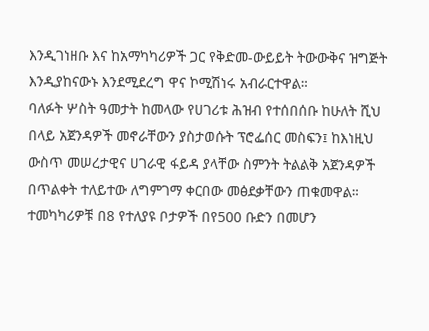እንዲገነዘቡ እና ከአማካካሪዎች ጋር የቅድመ-ውይይት ትውውቅና ዝግጅት እንዲያከናውኑ እንደሚደረግ ዋና ኮሚሽነሩ አብራርተዋል።
ባለፉት ሦስት ዓመታት ከመላው የሀገሪቱ ሕዝብ የተሰበሰቡ ከሁለት ሺህ በላይ አጀንዳዎች መኖራቸውን ያስታወሱት ፕሮፌሰር መስፍን፤ ከእነዚህ ውስጥ መሠረታዊና ሀገራዊ ፋይዳ ያላቸው ስምንት ትልልቅ አጀንዳዎች በጥልቀት ተለይተው ለግምገማ ቀርበው መፅደቃቸውን ጠቁመዋል።
ተመካካሪዎቹ በ8 የተለያዩ ቦታዎች በየ500 ቡድን በመሆን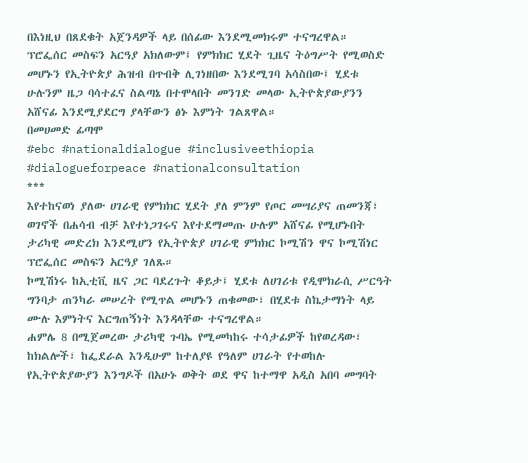በእነዚህ በጸደቁት አጀንዳዎች ላይ በሰፊው እንደሚመክሩም ተናግረዋል።
ፕሮፌሰር መስፍን አርዓያ አክለውም፤ የምክክር ሂደት ጊዜና ትዕግሥት የሚወስድ መሆኑን የኢትዮጵያ ሕዝብ በጥብቅ ሊገነዘበው እንደሚገባ አሳስበው፤ ሂደቱ ሁሉንም ዜጋ ባሳተፈና ስልጣኔ በተሞላበት መንገድ መላው ኢትዮጵያውያንን አሸናፊ እንደሚያደርግ ያላቸውን ፅኑ እምነት ገልጸዋል።
በመሀመድ ፊጣሞ
#ebc #nationaldialogue #inclusiveethiopia #dialogueforpeace #nationalconsultation
***
እየተከናወነ ያለው ሀገራዊ የምክክር ሂደት ያለ ምንም የጦር መሣሪያና ጠመንጃ፣ ወገኖች በሐሳብ ብቻ እየተነጋገሩና እየተደማመጡ ሁሉም አሸናፊ የሚሆኑበት ታሪካዊ መድረክ እንደሚሆን የኢትዮጵያ ሀገራዊ ምክክር ኮሚሽን ዋና ኮሚሽነር ፕሮፌሰር መስፍን አርዓያ ገለጹ።
ኮሚሽነሩ ከኢቲቪ ዜና ጋር ባደረጉት ቆይታ፤ ሂደቱ ለሀገሪቱ የዲሞክራሲ ሥርዓት ግንባታ ጠንካራ መሠረት የሚጥል መሆኑን ጠቁመው፣ በሂደቱ ስኬታማነት ላይ ሙሉ እምነትና እርግጠኝነት እንዳላቸው ተናግረዋል።
ሐምሌ 8 በሚጀመረው ታሪካዊ ጉባኤ የሚመካከሩ ተሳታፊዎች ከየወረዳው፣ ከክልሎች፣ ከፌደራል እንዲሁም ከተለያዩ የዓለም ሀገራት የተወከሉ የኢትዮጵያውያን እንግዶች በአሁኑ ወቅት ወደ ዋና ከተማዋ አዲስ አበባ መግባት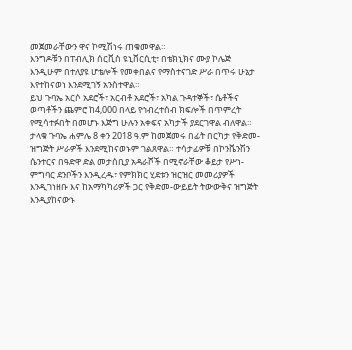መጀመራቸውን ዋና ኮሚሽነሩ ጠቁመዋል።
እንግዶቹን በፐብሊክ ሰርቪስ ዩኒቨርሲቲ፣ በቴክኒክና ሙያ ኮሌጅ እንዲሁም በተለያዩ ሆቴሎች የመቀበልና የማስተናገድ ሥራ በጥሩ ሁኔታ እየተከናወነ እንደሚገኝ አንስተዋል።
ይህ ጉባኤ አርሶ አደሮች፣ አርብቶ አደሮች፣ አካል ጉዳተኞች፣ ሴቶችና ወጣቶችን ጨምሮ ከ4,000 በላይ የኅብረተሰብ ክፍሎች በጥምረት የሚሳተፉበት በመሆኑ እጅግ ሁሉን አቀፍና አካታች ያደርገዋል ብለዋል።
ታላቁ ጉባኤ ሐምሌ 8 ቀን 2018 ዓ.ም ከመጀመሩ በፊት በርካታ የቅድመ-ዝግጅት ሥራዎች እንደሚከናወኑም ገልጸዋል። ተሳታፊዎቹ በኮንቬንሽን ሴንተርና በዓድዋ ድል መታሰቢያ አዳራሾች በሚኖራቸው ቆይታ የሥነ-ምግባር ደንቦችን እንዲረዱ፣ የምክክር ሂደቱን ዝርዝር መመሪያዎች እንዲገነዘቡ እና ከአማካካሪዎች ጋር የቅድመ-ውይይት ትውውቅና ዝግጅት እንዲያከናውኑ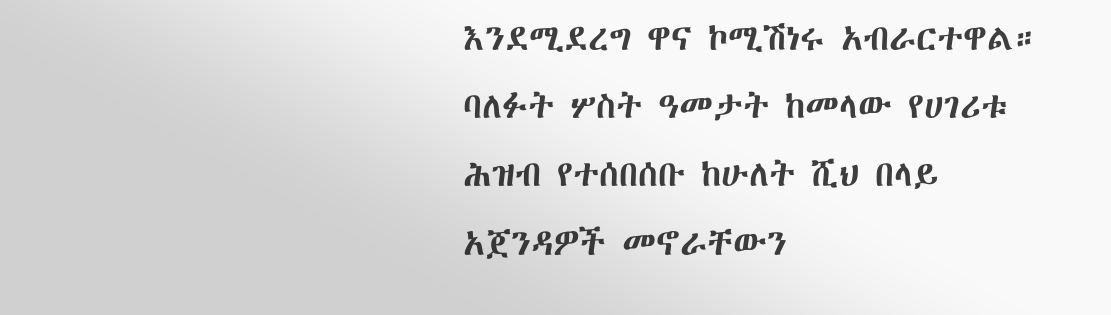እንደሚደረግ ዋና ኮሚሽነሩ አብራርተዋል።
ባለፉት ሦስት ዓመታት ከመላው የሀገሪቱ ሕዝብ የተሰበሰቡ ከሁለት ሺህ በላይ አጀንዳዎች መኖራቸውን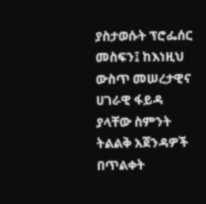ያስታወሱት ፕሮፌሰር መስፍን፤ ከእነዚህ ውስጥ መሠረታዊና ሀገራዊ ፋይዳ ያላቸው ስምንት ትልልቅ አጀንዳዎች በጥልቀት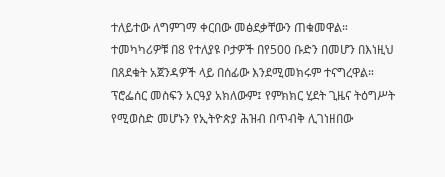ተለይተው ለግምገማ ቀርበው መፅደቃቸውን ጠቁመዋል።
ተመካካሪዎቹ በ8 የተለያዩ ቦታዎች በየ500 ቡድን በመሆን በእነዚህ በጸደቁት አጀንዳዎች ላይ በሰፊው እንደሚመክሩም ተናግረዋል።
ፕሮፌሰር መስፍን አርዓያ አክለውም፤ የምክክር ሂደት ጊዜና ትዕግሥት የሚወስድ መሆኑን የኢትዮጵያ ሕዝብ በጥብቅ ሊገነዘበው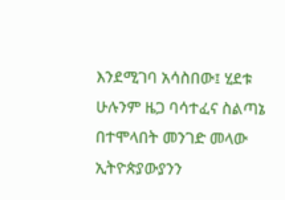እንደሚገባ አሳስበው፤ ሂደቱ ሁሉንም ዜጋ ባሳተፈና ስልጣኔ በተሞላበት መንገድ መላው ኢትዮጵያውያንን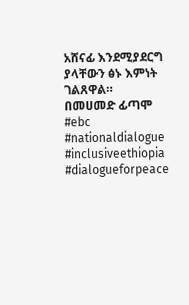አሸናፊ እንደሚያደርግ ያላቸውን ፅኑ እምነት ገልጸዋል።
በመሀመድ ፊጣሞ
#ebc #nationaldialogue #inclusiveethiopia #dialogueforpeace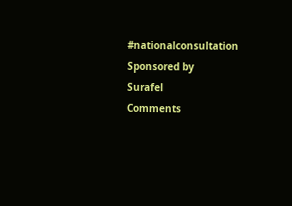#nationalconsultation
Sponsored by
Surafel
Comments